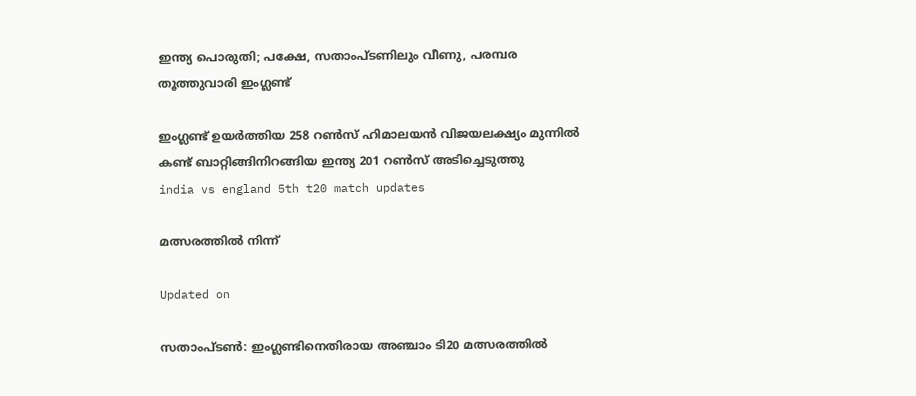ഇന്ത്യ പൊരുതി; പക്ഷേ, സതാംപ്ടണിലും വീണു, പരമ്പര തൂത്തുവാരി ഇംഗ്ലണ്ട്

ഇംഗ്ലണ്ട് ഉയർത്തിയ 258 റൺസ് ഹിമാലയൻ വിജയലക്ഷ‍്യം മുന്നിൽ കണ്ട് ബാറ്റിങ്ങിനിറങ്ങിയ ഇന്ത‍്യ 201 റൺസ് അടിച്ചെടുത്തു
india vs england 5th t20 match updates

മത്സരത്തിൽ നിന്ന്

Updated on

സതാംപ്ടൺ: ഇംഗ്ലണ്ടിനെതിരായ അഞ്ചാം ടി20 മത്സരത്തിൽ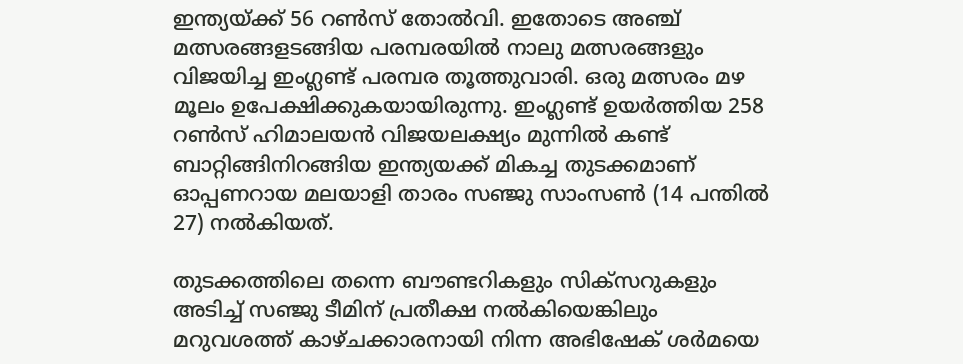ഇന്ത‍്യയ്ക്ക് 56 റൺസ് തോൽവി. ഇതോടെ അഞ്ച് മത്സരങ്ങളടങ്ങിയ പരമ്പരയിൽ നാലു മത്സരങ്ങളും വിജയിച്ച ഇംഗ്ലണ്ട് പരമ്പര തൂത്തുവാരി. ഒരു മത്സരം മഴ മൂലം ഉപേക്ഷിക്കുകയായിരുന്നു. ഇംഗ്ലണ്ട് ഉയർത്തിയ 258 റൺസ് ഹിമാലയൻ വിജയലക്ഷ‍്യം മുന്നിൽ കണ്ട് ബാറ്റിങ്ങിനിറങ്ങിയ ഇന്ത‍്യയക്ക് മികച്ച തുടക്കമാണ് ഓപ്പണറായ മലയാളി താരം സഞ്ജു സാംസൺ (14 പന്തിൽ 27) നൽകിയത്.

തുടക്കത്തിലെ തന്നെ ബൗണ്ടറികളും സിക്സറുകളും അടിച്ച് സഞ്ജു ടീമിന് പ്രതീക്ഷ നൽകിയെങ്കിലും മറുവശത്ത് കാഴ്ചക്കാരനായി നിന്ന അഭിഷേക് ശർമയെ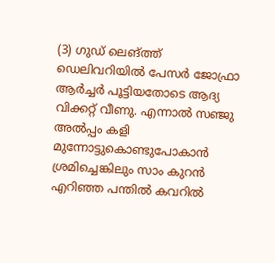(3) ഗുഡ് ലെങ്ത്ത് ഡെലിവറിയിൽ പേസർ ജോഫ്രാ ആർച്ചർ പൂട്ടിയതോടെ ആദ‍്യ വിക്കറ്റ് വീണു. എന്നാൽ സഞ്ജു അൽപ്പം കളി മുന്നോട്ടുകൊണ്ടുപോകാൻ ശ്രമിച്ചെങ്കിലും സാം കുറൻ എറിഞ്ഞ പന്തിൽ കവറിൽ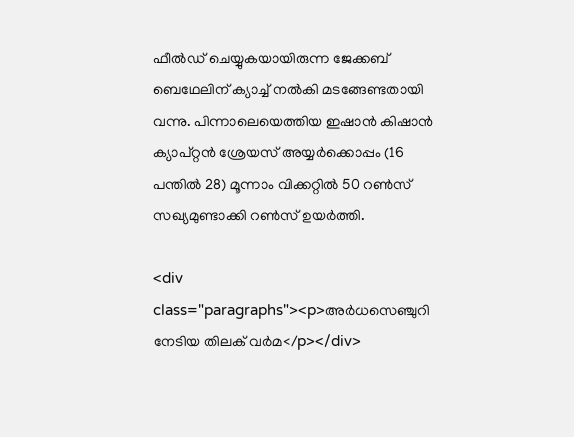ഫീൽഡ് ചെയ്യുകയായിരുന്ന ജേക്കബ് ബെഥേലിന് ക‍്യാച്ച് നൽകി മടങ്ങേണ്ടതായി വന്നു. പിന്നാലെയെത്തിയ ഇഷാൻ കിഷാൻ ക‍്യാപ്റ്റൻ ശ്രേയസ് അയ്യർക്കൊപ്പം (16 പന്തിൽ 28) മൂന്നാം വിക്കറ്റിൽ 50 റൺസ് സഖ‍്യമുണ്ടാക്കി റൺസ് ഉയർത്തി.

<div class="paragraphs"><p>അർധസെഞ്ചുറി നേടിയ തിലക് വർമ</p></div>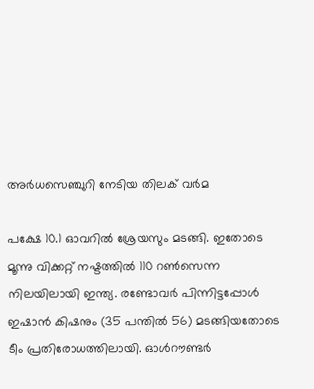അർധസെഞ്ചുറി നേടിയ തിലക് വർമ

പക്ഷേ 10.1 ഓവറിൽ ശ്രേയസും മടങ്ങി. ഇതോടെ മൂന്നു വിക്കറ്റ് നഷ്ടത്തിൽ 110 റൺസെന്ന നിലയിലായി ഇന്ത‍്യ. രണ്ടോവർ പിന്നിട്ടപ്പോൾ ഇഷാൻ കിഷനും (35 പന്തിൽ 56) മടങ്ങിയതോടെ ടീം പ്രതിരോധത്തിലായി. ഓൾറൗണ്ടർ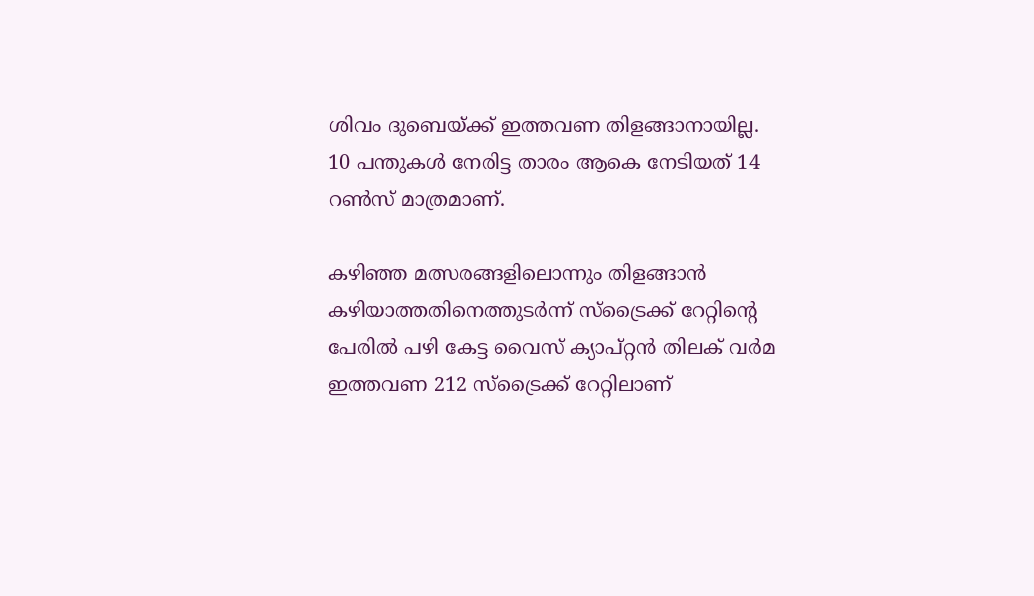ശിവം ദുബെയ്ക്ക് ഇത്തവണ തിളങ്ങാനായില്ല. 10 പന്തുകൾ നേരിട്ട താരം ആകെ നേടിയത് 14 റൺസ് മാത്രമാണ്.

കഴിഞ്ഞ മത്സരങ്ങളിലൊന്നും തിളങ്ങാൻ കഴിയാത്തതിനെത്തുടർന്ന് സ്ട്രൈക്ക് റേറ്റിന്‍റെ പേരിൽ പഴി കേട്ട വൈസ് ക‍്യാപ്റ്റൻ തിലക് വർമ ഇത്തവണ 212 സ്ട്രൈക്ക് റേറ്റിലാണ്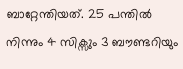ബാറ്റേന്തിയത്. 25 പന്തിൽ നിന്നും 4 സിക്സും 3 ബൗണ്ടറിയും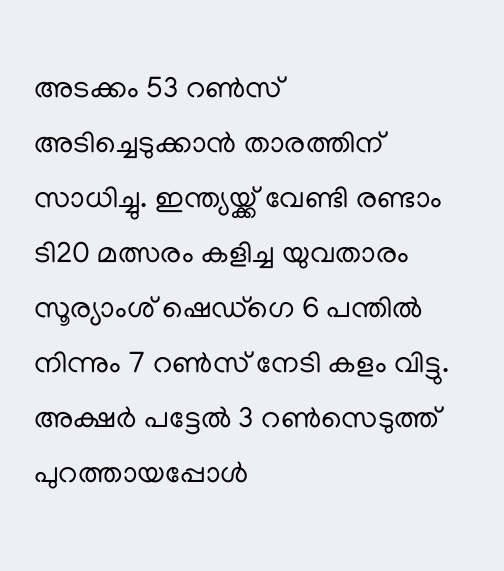അടക്കം 53 റൺസ് അടിച്ചെടുക്കാൻ താരത്തിന് സാധിച്ചു. ഇന്ത‍്യയ്ക്ക് വേണ്ടി രണ്ടാം ടി20 മത്സരം കളിച്ച യുവതാരം സൂര‍്യാംശ് ഷെഡ്ഗെ 6 പന്തിൽ നിന്നും 7 റൺസ് നേടി കളം വിട്ടു. അക്ഷർ പട്ടേൽ 3 റൺസെടുത്ത് പുറത്തായപ്പോൾ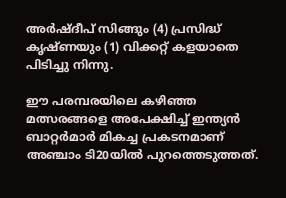അർഷ്ദീപ് സിങ്ങും (4) പ്രസിദ്ധ് കൃഷ്ണയും (1) വിക്കറ്റ് കളയാതെ പിടിച്ചു നിന്നു.

ഈ പരമ്പരയിലെ കഴിഞ്ഞ മത്സരങ്ങളെ അപേക്ഷിച്ച് ഇന്ത‍്യൻ ബാറ്റർമാർ മികച്ച പ്രകടനമാണ് അഞ്ചാം ടി20യിൽ പുറത്തെടുത്തത്.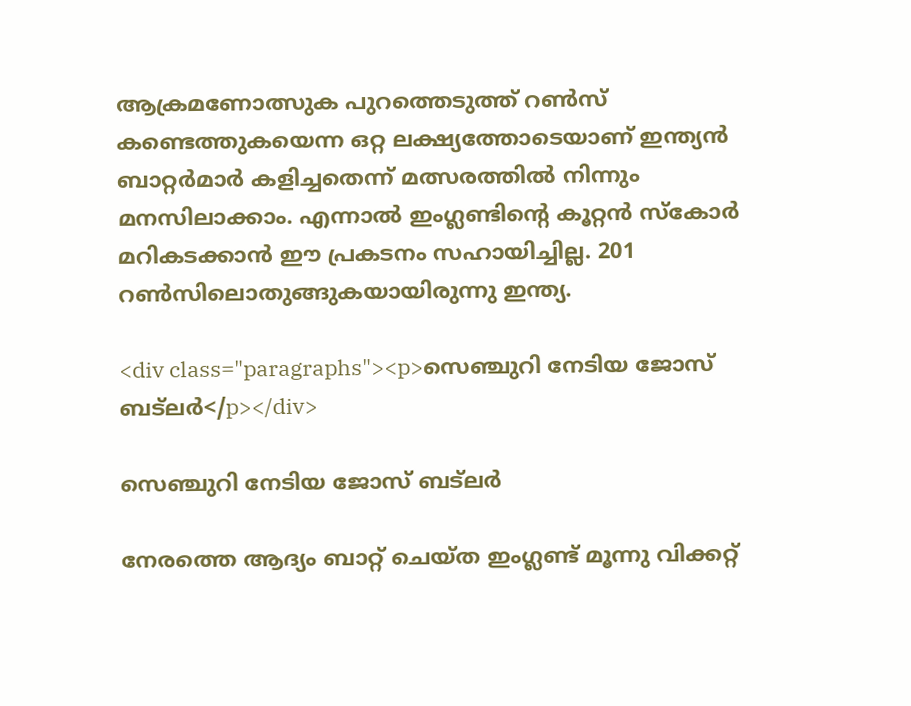ആക്രമണോത്സുക പുറത്തെടുത്ത് റൺസ് കണ്ടെത്തുകയെന്ന ഒറ്റ ലക്ഷ‍്യത്തോടെയാണ് ഇന്ത‍്യൻ ബാറ്റർമാർ കളിച്ചതെന്ന് മത്സരത്തിൽ നിന്നും മനസിലാക്കാം. എന്നാൽ ഇംഗ്ലണ്ടിന്‍റെ കൂറ്റൻ സ്കോർ മറികടക്കാൻ ഈ പ്രകടനം സഹായിച്ചില്ല. 201 റൺസിലൊതുങ്ങുകയായിരുന്നു ഇന്ത‍്യ.

<div class="paragraphs"><p>സെഞ്ചുറി നേടിയ ജോസ് ബട്‌ലർ</p></div>

സെഞ്ചുറി നേടിയ ജോസ് ബട്‌ലർ

നേരത്തെ ആദ‍്യം ബാറ്റ് ചെയ്ത ഇംഗ്ലണ്ട് മൂന്നു വിക്കറ്റ്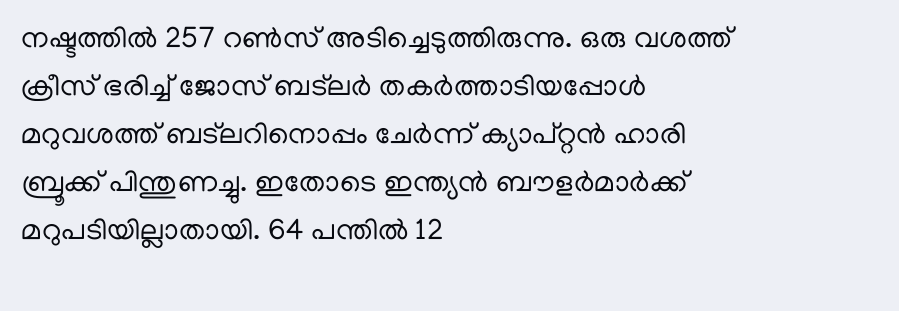നഷ്ടത്തിൽ 257 റൺസ് അടിച്ചെടുത്തിരുന്നു. ഒരു വശത്ത് ക്രീസ് ഭരിച്ച് ജോസ് ബട്‌ലർ തകർത്താടിയപ്പോൾ മറുവശത്ത് ബട്‌ലറിനൊപ്പം ചേർന്ന് ക‍്യാപ്റ്റൻ ഹാരി ബ്രൂക്ക് പിന്തുണച്ചു. ഇതോടെ ഇന്ത‍്യൻ ബൗളർമാർക്ക് മറുപടിയില്ലാതായി. 64 പന്തിൽ 12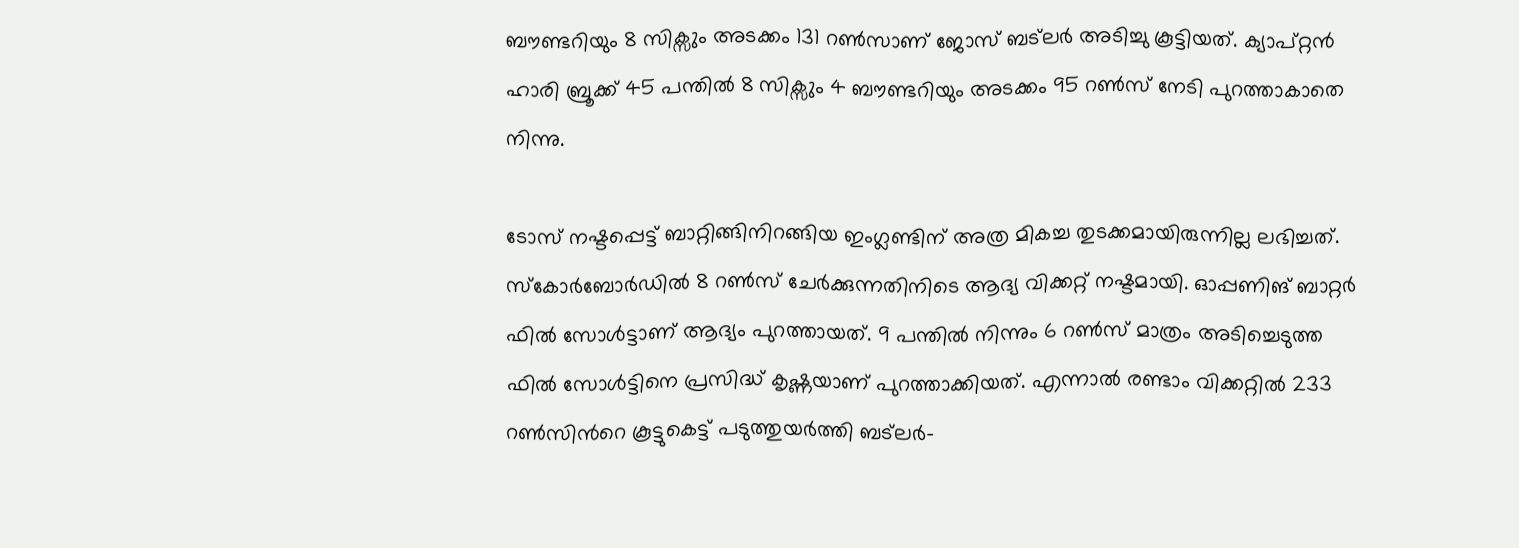ബൗണ്ടറിയും 8 സിക്സും അടക്കം 131 റൺസാണ് ജോസ് ബട്‌ലർ അടിച്ചു കൂട്ടിയത്. ക‍്യാപ്റ്റൻ ഹാരി ബ്രൂക്ക് 45 പന്തിൽ 8 സിക്സും 4 ബൗണ്ടറിയും അടക്കം 95 റൺസ് നേടി പുറത്താകാതെ നിന്നു.

ടോസ് നഷ്ടപ്പെട്ട് ബാറ്റിങ്ങിനിറങ്ങിയ ഇംഗ്ലണ്ടിന് അത്ര മികച്ച തുടക്കമായിരുന്നില്ല ലഭിച്ചത്. സ്കോർബോർഡിൽ 8 റൺസ് ചേർക്കുന്നതിനിടെ ആദ‍്യ വിക്കറ്റ് നഷ്ടമായി. ഓപ്പണിങ് ബാറ്റർ ഫിൽ സോൾട്ടാണ് ആ‍ദ‍്യം പുറത്തായത്. 9 പന്തിൽ നിന്നും 6 റൺസ് മാത്രം അടിച്ചെടുത്ത ഫിൽ സോൾട്ടിനെ പ്രസിദ്ധ് കൃഷ്ണയാണ് പുറത്താക്കിയത്. എന്നാൽ രണ്ടാം വിക്കറ്റിൽ 233 റൺസിന്‍റെ കൂട്ടുകെട്ട് പടുത്തുയർത്തി ബട്‌ലർ-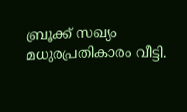ബ്രൂക്ക് സഖ‍്യം മധുരപ്രതികാരം വീട്ടി.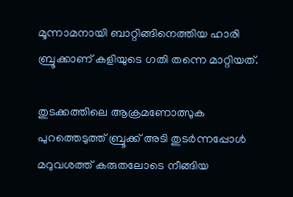മൂന്നാമനായി ബാറ്റിങ്ങിനെത്തിയ ഹാരി ബ്രൂക്കാണ് കളിയുടെ ഗതി തന്നെ മാറ്റിയത്.

തുടക്കത്തിലെ ആക്രമണോത്സുക പുറത്തെടുത്ത് ബ്രൂക്ക് അടി തുടർന്നപ്പോൾ മറുവശത്ത് കരുതലോടെ നീങ്ങിയ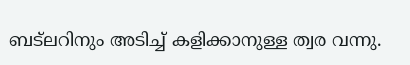ബട്‌ലറിനും അടിച്ച് കളിക്കാനുള്ള ത്വര വന്നു.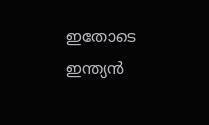ഇതോടെ ഇന്ത‍്യൻ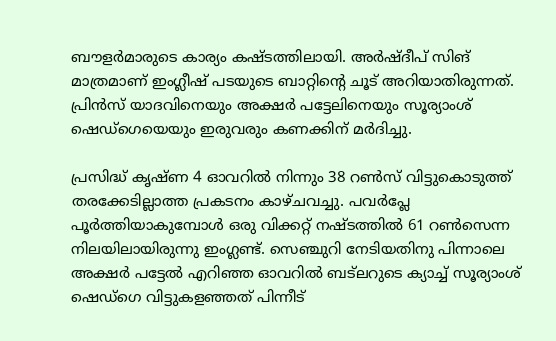ബൗളർമാരുടെ കാര‍്യം കഷ്ടത്തിലായി. അർഷ്ദീപ് സിങ് മാത്രമാണ് ഇംഗ്ലീഷ് പടയുടെ ബാറ്റിന്‍റെ ചൂട് അറിയാതിരുന്നത്. പ്രിൻസ് യാദവിനെയും അക്ഷർ പട്ടേലിനെയും സൂര‍്യാംശ് ഷെഡ്ഗെയെയും ഇരുവരും കണക്കിന് മർദിച്ചു.

പ്രസിദ്ധ് കൃഷ്ണ 4 ഓവറിൽ നിന്നും 38 റൺസ് വിട്ടുകൊടുത്ത് തരക്കേടില്ലാത്ത പ്രകടനം കാഴ്ചവച്ചു. പവർപ്ലേ പൂർത്തിയാകുമ്പോൾ ഒരു വിക്കറ്റ് നഷ്ടത്തിൽ 61 റൺസെന്ന നിലയിലായിരുന്നു ഇംഗ്ലണ്ട്. സെഞ്ചുറി നേടിയതിനു പിന്നാലെ അക്ഷർ പട്ടേൽ എറിഞ്ഞ ഓവറിൽ ബട്‌ലറുടെ ക‍്യാച്ച് സൂര‍്യാംശ് ഷെഡ്ഗെ വിട്ടുകളഞ്ഞത് പിന്നീട്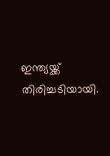ഇന്ത‍്യയ്ക്ക് തിരിച്ചടിയായി.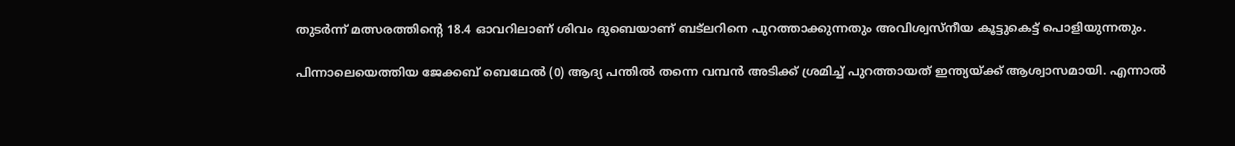തുടർന്ന് മത്സരത്തിന്‍റെ 18.4 ഓവറിലാണ് ശിവം ദുബെയാണ് ബട്‌ലറിനെ പുറത്താക്കുന്നതും അവിശ്വസ്നീയ കൂട്ടുകെട്ട് പൊളിയുന്നതും.

പിന്നാലെയെത്തിയ ജേക്കബ് ബെഥേൽ (0) ആദ‍്യ പന്തിൽ തന്നെ വമ്പൻ അടിക്ക് ശ്രമിച്ച് പുറത്തായത് ഇന്ത‍്യയ്ക്ക് ആശ്വാസമായി. എന്നാൽ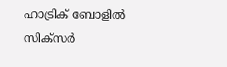ഹാട്രിക് ബോളിൽ സിക്സർ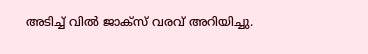അടിച്ച് വിൽ ജാക്സ് വരവ് അറിയിച്ചു.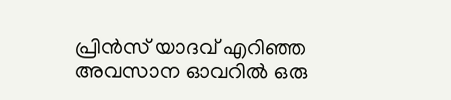പ്രിൻസ് യാദവ് എറിഞ്ഞ അവസാന ഓവറിൽ ഒരു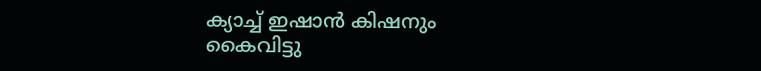ക‍്യാച്ച് ഇഷാൻ കിഷനും കൈവിട്ടു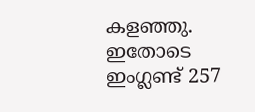കളഞ്ഞു. ഇതോടെ ഇംഗ്ലണ്ട് 257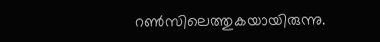റൺസിലെത്തുകയായിരുന്നു.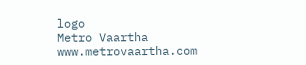logo
Metro Vaartha
www.metrovaartha.com